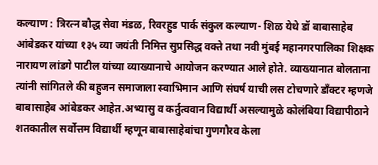कल्याण : त्रिरत्न बौद्ध सेवा मंडळ, रिवरहुड पार्क संकुल कल्याण- शिळ येथे डॉ बाबासाहेब आंबेडकर यांच्या १३५ व्या जयंती निमित्त सुप्रसिद्ध वक्ते तथा नवी मुंबई महानगरपालिका शिक्षक नारायण लांडगे पाटील यांच्या व्याख्यानाचे आयोजन करण्यात आले होते. व्याख्यानात बोलताना त्यांनी सांगितले की बहुजन समाजाला स्वाभिमान आणि संघर्ष याची लस टोचणारे डाँक्टर म्हणजे बाबासाहेब आंबेडकर आहेत.अभ्यासु व कर्तुत्ववान विद्यार्थी असल्यामुळे कोलंबिया विद्यापीठाने शतकातील सर्वोत्तम विद्यार्थी म्हणून बाबासाहेबांचा गुणगौरव केला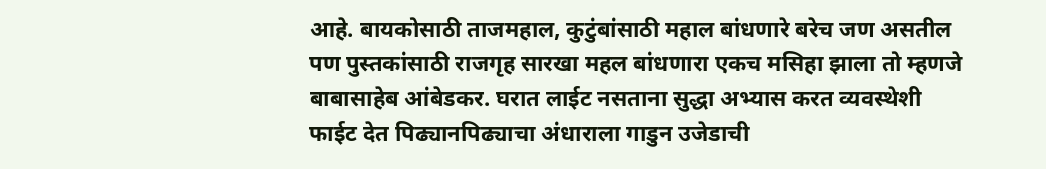आहे. बायकोसाठी ताजमहाल, कुटुंबांसाठी महाल बांधणारे बरेच जण असतील पण पुस्तकांसाठी राजगृह सारखा महल बांधणारा एकच मसिहा झाला तो म्हणजे बाबासाहेब आंबेडकर. घरात लाईट नसताना सुद्धा अभ्यास करत व्यवस्थेशी फाईट देत पिढ्यानपिढ्याचा अंधाराला गाडुन उजेडाची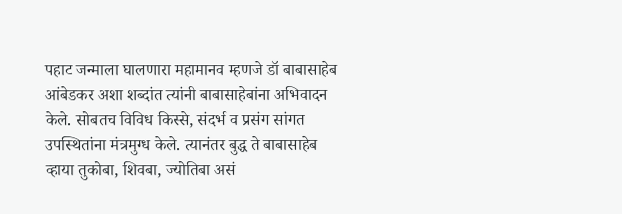पहाट जन्माला घालणारा महामानव म्हणजे डॉ बाबासाहेब आंबेडकर अशा शब्दांत त्यांनी बाबासाहेबांना अभिवादन केले. सोबतच विविध किस्से, संदर्भ व प्रसंग सांगत उपस्थितांना मंत्रमुग्ध केले. त्यानंतर बुद्ध ते बाबासाहेब व्हाया तुकोबा, शिवबा, ज्योतिबा असं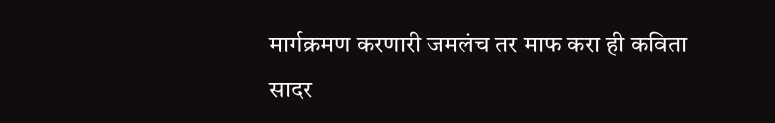मार्गक्रमण करणारी जमलंच तर माफ करा ही कविता सादर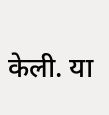केली. या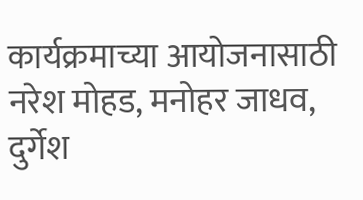कार्यक्रमाच्या आयोजनासाठी नरेश मोहड, मनोहर जाधव, दुर्गेश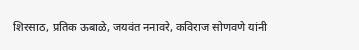शिरसाठ, प्रतिक ऊबाळे, जयवंत ननावरे, कविराज सोणवणे यांनी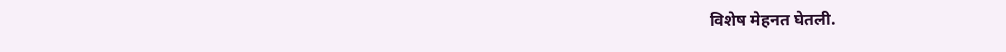विशेष मेहनत घेतली.